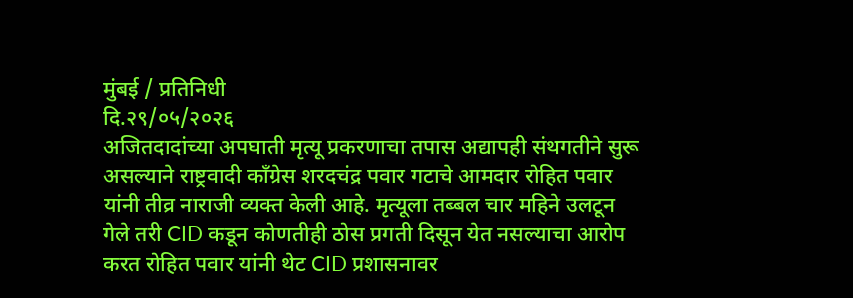मुंबई / प्रतिनिधी
दि.२९/०५/२०२६
अजितदादांच्या अपघाती मृत्यू प्रकरणाचा तपास अद्यापही संथगतीने सुरू असल्याने राष्ट्रवादी काँग्रेस शरदचंद्र पवार गटाचे आमदार रोहित पवार यांनी तीव्र नाराजी व्यक्त केली आहे. मृत्यूला तब्बल चार महिने उलटून गेले तरी CID कडून कोणतीही ठोस प्रगती दिसून येत नसल्याचा आरोप करत रोहित पवार यांनी थेट CID प्रशासनावर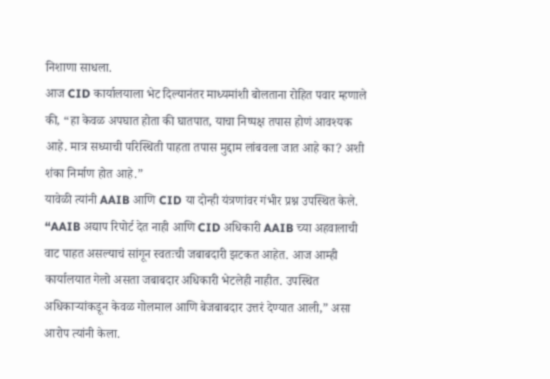निशाणा साधला.
आज CID कार्यालयाला भेट दिल्यानंतर माध्यमांशी बोलताना रोहित पवार म्हणाले की, “हा केवळ अपघात होता की घातपात, याचा निष्पक्ष तपास होणं आवश्यक आहे. मात्र सध्याची परिस्थिती पाहता तपास मुद्दाम लांबवला जात आहे का? अशी शंका निर्माण होत आहे.”
यावेळी त्यांनी AAIB आणि CID या दोन्ही यंत्रणांवर गंभीर प्रश्न उपस्थित केले. “AAIB अद्याप रिपोर्ट देत नाही आणि CID अधिकारी AAIB च्या अहवालाची वाट पाहत असल्याचं सांगून स्वतःची जबाबदारी झटकत आहेत. आज आम्ही कार्यालयात गेलो असता जबाबदार अधिकारी भेटलेही नाहीत. उपस्थित अधिकाऱ्यांकडून केवळ गोलमाल आणि बेजबाबदार उत्तरं देण्यात आली,” असा आरोप त्यांनी केला.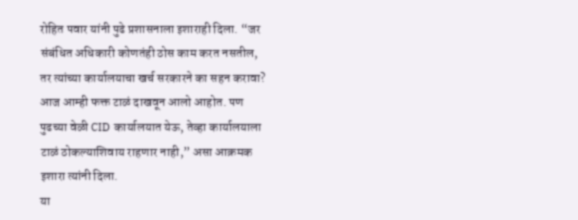रोहित पवार यांनी पुढे प्रशासनाला इशाराही दिला. “जर संबंधित अधिकारी कोणतंही ठोस काम करत नसतील, तर त्यांच्या कार्यालयाचा खर्च सरकारने का सहन करावा? आज आम्ही फक्त टाळं दाखवून आलो आहोत. पण पुढच्या वेळी CID कार्यालयात येऊ, तेव्हा कार्यालयाला टाळं ठोकल्याशिवाय राहणार नाही,” असा आक्रमक इशारा त्यांनी दिला.
या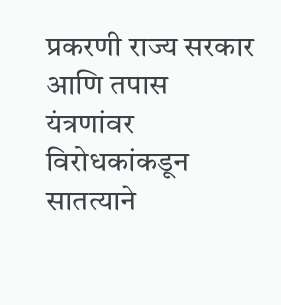प्रकरणी राज्य सरकार आणि तपास यंत्रणांवर विरोधकांकडून सातत्याने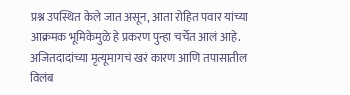प्रश्न उपस्थित केले जात असून, आता रोहित पवार यांच्या आक्रमक भूमिकेमुळे हे प्रकरण पुन्हा चर्चेत आलं आहे. अजितदादांच्या मृत्यूमागचं खरं कारण आणि तपासातील विलंब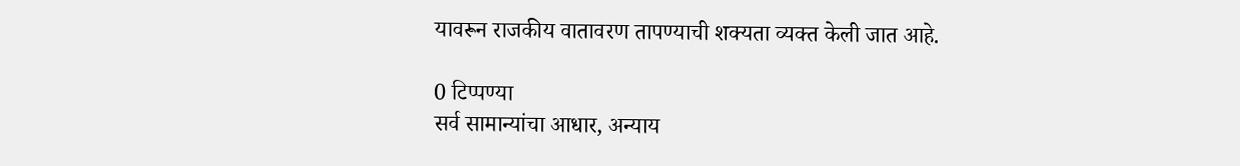यावरून राजकीय वातावरण तापण्याची शक्यता व्यक्त केली जात आहे.

0 टिप्पण्या
सर्व सामान्यांचा आधार, अन्याय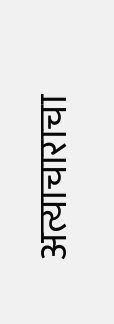अत्याचाराचा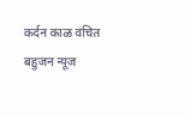कर्दन काळ वंचित बहुजन न्यूज